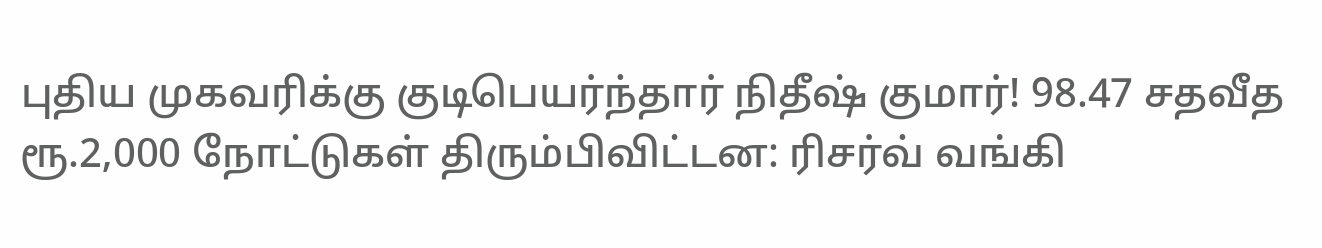புதிய முகவரிக்கு குடிபெயர்ந்தார் நிதீஷ் குமார்! 98.47 சதவீத ரூ.2,000 நோட்டுகள் திரும்பிவிட்டன: ரிசர்வ் வங்கி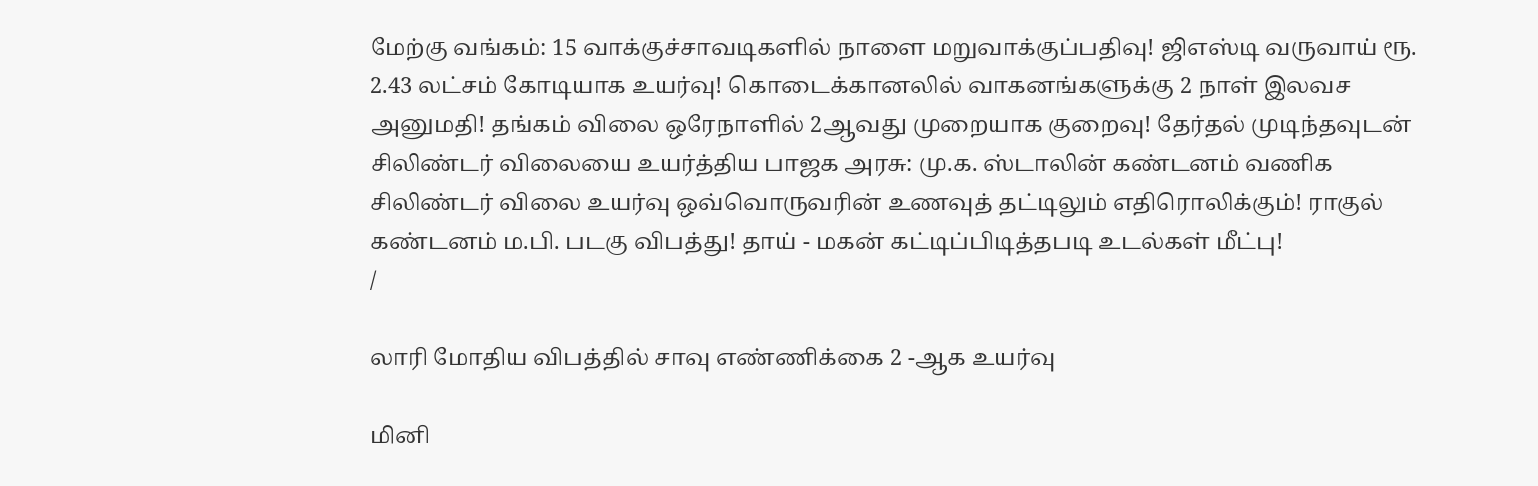மேற்கு வங்கம்: 15 வாக்குச்சாவடிகளில் நாளை மறுவாக்குப்பதிவு! ஜிஎஸ்டி வருவாய் ரூ. 2.43 லட்சம் கோடியாக உயர்வு! கொடைக்கானலில் வாகனங்களுக்கு 2 நாள் இலவச அனுமதி! தங்கம் விலை ஒரேநாளில் 2ஆவது முறையாக குறைவு! தேர்தல் முடிந்தவுடன் சிலிண்டர் விலையை உயர்த்திய பாஜக அரசு: மு.க. ஸ்டாலின் கண்டனம் வணிக சிலிண்டர் விலை உயர்வு ஒவ்வொருவரின் உணவுத் தட்டிலும் எதிரொலிக்கும்! ராகுல் கண்டனம் ம.பி. படகு விபத்து! தாய் - மகன் கட்டிப்பிடித்தபடி உடல்கள் மீட்பு!
/

லாரி மோதிய விபத்தில் சாவு எண்ணிக்கை 2 -ஆக உயர்வு

மினி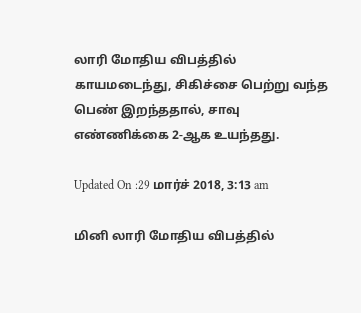லாரி மோதிய விபத்தில் காயமடைந்து, சிகிச்சை பெற்று வந்த பெண் இறந்ததால், சாவு எண்ணிக்கை 2-ஆக உயந்தது.

Updated On :29 மார்ச் 2018, 3:13 am

மினி லாரி மோதிய விபத்தில்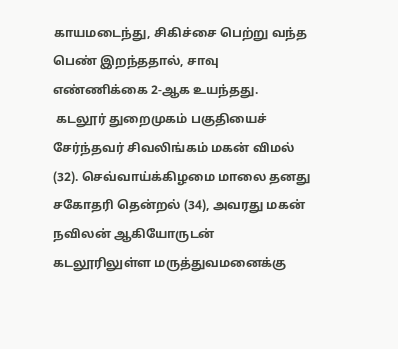காயமடைந்து, சிகிச்சை பெற்று வந்த பெண் இறந்ததால், சாவு எண்ணிக்கை 2-ஆக உயந்தது.
 கடலூர் துறைமுகம் பகுதியைச் சேர்ந்தவர் சிவலிங்கம் மகன் விமல் (32). செவ்வாய்க்கிழமை மாலை தனது சகோதரி தென்றல் (34), அவரது மகன் நவிலன் ஆகியோருடன் கடலூரிலுள்ள மருத்துவமனைக்கு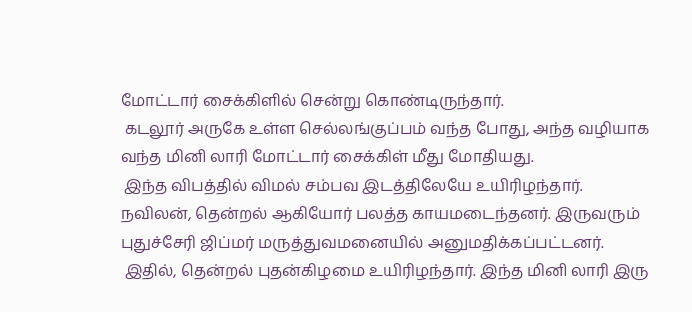மோட்டார் சைக்கிளில் சென்று கொண்டிருந்தார்.
 கடலூர் அருகே உள்ள செல்லங்குப்பம் வந்த போது, அந்த வழியாக வந்த மினி லாரி மோட்டார் சைக்கிள் மீது மோதியது.
 இந்த விபத்தில் விமல் சம்பவ இடத்திலேயே உயிரிழந்தார். நவிலன், தென்றல் ஆகியோர் பலத்த காயமடைந்தனர். இருவரும் புதுச்சேரி ஜிப்மர் மருத்துவமனையில் அனுமதிக்கப்பட்டனர்.
 இதில், தென்றல் புதன்கிழமை உயிரிழந்தார். இந்த மினி லாரி இரு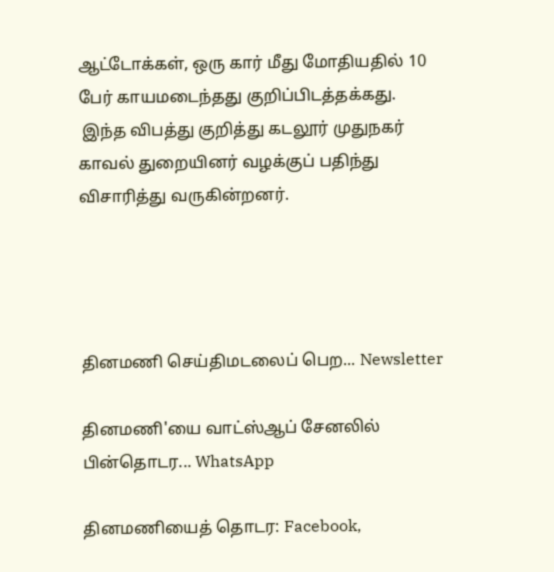ஆட்டோக்கள், ஒரு கார் மீது மோதியதில் 10 பேர் காயமடைந்தது குறிப்பிடத்தக்கது.
 இந்த விபத்து குறித்து கடலூர் முதுநகர் காவல் துறையினர் வழக்குப் பதிந்து விசாரித்து வருகின்றனர்.




தினமணி செய்திமடலைப் பெற... Newsletter

தினமணி'யை வாட்ஸ்ஆப் சேனலில் பின்தொடர... WhatsApp

தினமணியைத் தொடர: Facebook,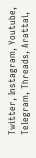Twitter, Instagram, Youtube, Telegram, Threads, Arattai,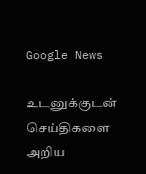Google News

உடனுக்குடன் செய்திகளை அறிய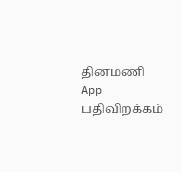தினமணி App பதிவிறக்கம்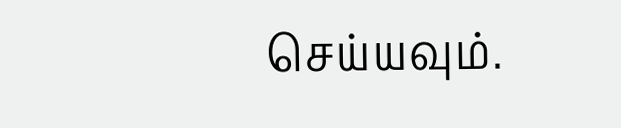செய்யவும்.